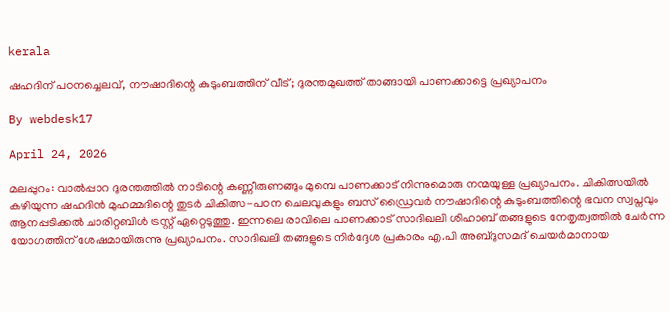kerala

ഷഹദിന് പഠനച്ചെലവ്, നൗഷാദിന്റെ കുടുംബത്തിന് വീട്; ദുരന്തമുഖത്ത് താങ്ങായി പാണക്കാട്ടെ പ്രഖ്യാപനം

By webdesk17

April 24, 2026

മലപ്പുറം: വാല്‍പ്പാറ ദുരന്തത്തില്‍ നാടിന്റെ കണ്ണീരുണങ്ങും മുമ്പെ പാണക്കാട് നിന്നുമൊരു നന്മയുള്ള പ്രഖ്യാപനം. ചികിത്സയില്‍ കഴിയുന്ന ഷഹദിന്‍ മുഹമ്മദിന്റെ തുടര്‍ ചികിത്സ-പഠന ചെലവുകളും ബസ് ഡ്രൈവര്‍ നൗഷാദിന്റെ കുടുംബത്തിന്റെ ഭവന സ്വപ്നവും ആനപ്പടിക്കല്‍ ചാരിറ്റബിള്‍ ട്രസ്റ്റ് ഏറ്റെടുത്തു. ഇന്നലെ രാവിലെ പാണക്കാട് സാദിഖലി ശിഹാബ് തങ്ങളുടെ നേതൃത്വത്തില്‍ ചേര്‍ന്ന യോഗത്തിന് ശേഷമായിരുന്നു പ്രഖ്യാപനം. സാദിഖലി തങ്ങളുടെ നിര്‍ദ്ദേശ പ്രകാരം എ.പി അബ്ദുസമദ് ചെയര്‍മാനായ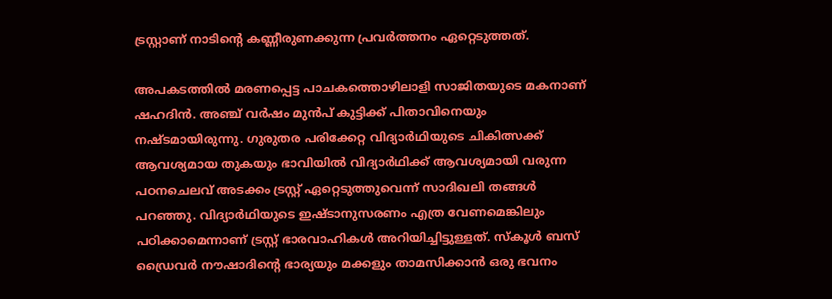ട്രസ്റ്റാണ് നാടിന്റെ കണ്ണീരുണക്കുന്ന പ്രവര്‍ത്തനം ഏറ്റെടുത്തത്.

അപകടത്തില്‍ മരണപ്പെട്ട പാചകത്തൊഴിലാളി സാജിതയുടെ മകനാണ് ഷഹദിന്‍. അഞ്ച് വര്‍ഷം മുന്‍പ് കുട്ടിക്ക് പിതാവിനെയും നഷ്ടമായിരുന്നു. ഗുരുതര പരിക്കേറ്റ വിദ്യാര്‍ഥിയുടെ ചികിത്സക്ക് ആവശ്യമായ തുകയും ഭാവിയില്‍ വിദ്യാര്‍ഥിക്ക് ആവശ്യമായി വരുന്ന പഠനചെലവ് അടക്കം ട്രസ്റ്റ് ഏറ്റെടുത്തുവെന്ന് സാദിഖലി തങ്ങള്‍ പറഞ്ഞു. വിദ്യാര്‍ഥിയുടെ ഇഷ്ടാനുസരണം എത്ര വേണമെങ്കിലും പഠിക്കാമെന്നാണ് ട്രസ്റ്റ് ഭാരവാഹികള്‍ അറിയിച്ചിട്ടുള്ളത്. സ്‌കൂള്‍ ബസ് ഡ്രൈവര്‍ നൗഷാദിന്റെ ഭാര്യയും മക്കളും താമസിക്കാന്‍ ഒരു ഭവനം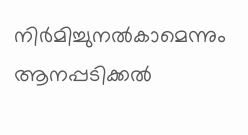നിര്‍മിച്ചുനല്‍കാമെന്നും ആനപ്പടിക്കല്‍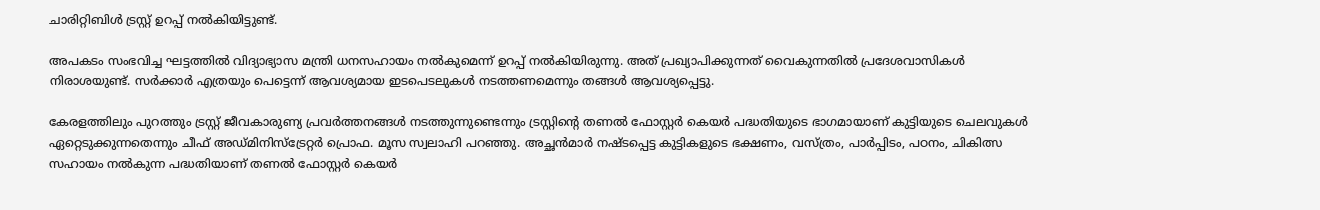ചാരിറ്റിബിള്‍ ട്രസ്റ്റ് ഉറപ്പ് നല്‍കിയിട്ടുണ്ട്.

അപകടം സംഭവിച്ച ഘട്ടത്തില്‍ വിദ്യാഭ്യാസ മന്ത്രി ധനസഹായം നല്‍കുമെന്ന് ഉറപ്പ് നല്‍കിയിരുന്നു. അത് പ്രഖ്യാപിക്കുന്നത് വൈകുന്നതില്‍ പ്രദേശവാസികള്‍ നിരാശയുണ്ട്. സര്‍ക്കാര്‍ എത്രയും പെട്ടെന്ന് ആവശ്യമായ ഇടപെടലുകള്‍ നടത്തണമെന്നും തങ്ങള്‍ ആവശ്യപ്പെട്ടു.

കേരളത്തിലും പുറത്തും ട്രസ്റ്റ് ജീവകാരുണ്യ പ്രവര്‍ത്തനങ്ങള്‍ നടത്തുന്നുണ്ടെന്നും ട്രസ്റ്റിന്റെ തണല്‍ ഫോസ്റ്റര്‍ കെയര്‍ പദ്ധതിയുടെ ഭാഗമായാണ് കുട്ടിയുടെ ചെലവുകള്‍ ഏറ്റെടുക്കുന്നതെന്നും ചീഫ് അഡ്മിനിസ്‌ട്രേറ്റര്‍ പ്രൊഫ. മൂസ സ്വലാഹി പറഞ്ഞു. അച്ഛന്‍മാര്‍ നഷ്ടപ്പെട്ട കുട്ടികളുടെ ഭക്ഷണം, വസ്ത്രം, പാര്‍പ്പിടം, പഠനം, ചികിത്സ സഹായം നല്‍കുന്ന പദ്ധതിയാണ് തണല്‍ ഫോസ്റ്റര്‍ കെയര്‍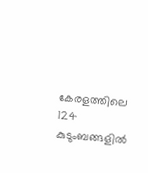കേരളത്തിലെ 124 കുടുംബങ്ങളില്‍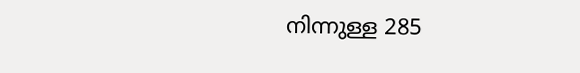നിന്നുള്ള 285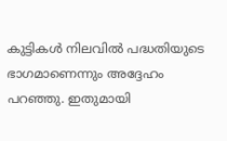കുട്ടികള്‍ നിലവില്‍ പദ്ധതിയുടെ ഭാഗമാണെന്നും അദ്ദേഹം പറഞ്ഞു. ഇതുമായി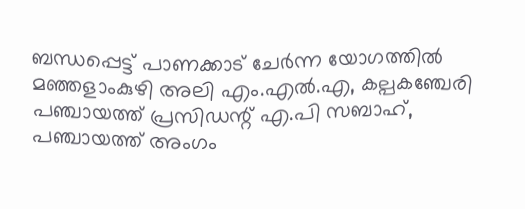ബന്ധപ്പെട്ട് പാണക്കാട് ചേര്‍ന്ന യോഗത്തില്‍ മഞ്ഞളാംകുഴി അലി എം.എല്‍.എ, കല്പകഞ്ചേരി പഞ്ചായത്ത് പ്രസിഡന്റ് എ.പി സബാഹ്, പഞ്ചായത്ത് അംഗം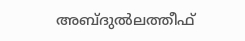അബ്ദുല്‍ലത്തീഫ്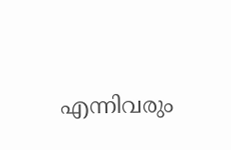എന്നിവരും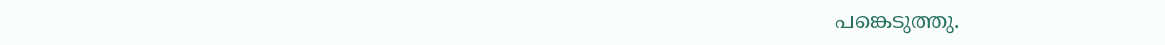പങ്കെടുത്തു.